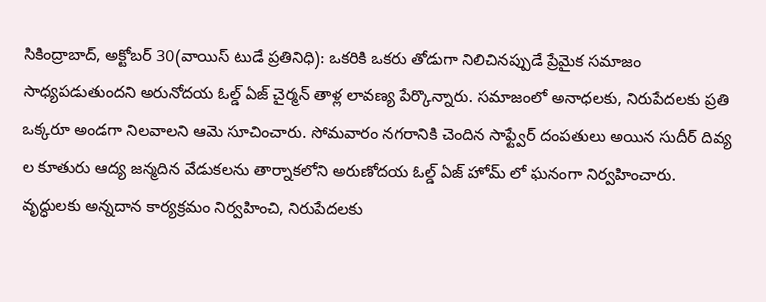సికింద్రాబాద్, అక్టోబర్ 30(వాయిస్ టుడే ప్రతినిధి): ఒకరికి ఒకరు తోడుగా నిలిచినప్పుడే ప్రేమైక సమాజం సాధ్యపడుతుందని అరునోదయ ఓల్డ్ ఏజ్ చైర్మన్ తాళ్ల లావణ్య పేర్కొన్నారు. సమాజంలో అనాధలకు, నిరుపేదలకు ప్రతి ఒక్కరూ అండగా నిలవాలని ఆమె సూచించారు. సోమవారం నగరానికి చెందిన సాఫ్ట్వేర్ దంపతులు అయిన సుదీర్ దివ్య ల కూతురు ఆద్య జన్మదిన వేడుకలను తార్నాకలోని అరుణోదయ ఓల్డ్ ఏజ్ హోమ్ లో ఘనంగా నిర్వహించారు. వృద్ధులకు అన్నదాన కార్యక్రమం నిర్వహించి, నిరుపేదలకు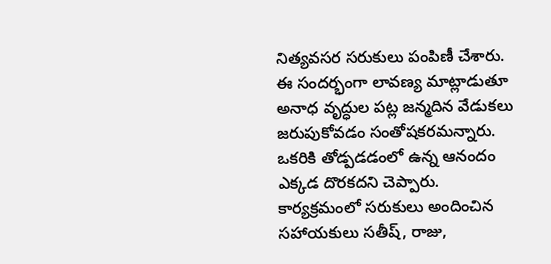నిత్యవసర సరుకులు పంపిణీ చేశారు. ఈ సందర్భంగా లావణ్య మాట్లాడుతూ అనాధ వృద్ధుల పట్ల జన్మదిన వేడుకలు జరుపుకోవడం సంతోషకరమన్నారు. ఒకరికి తోడ్పడడంలో ఉన్న ఆనందం ఎక్కడ దొరకదని చెప్పారు. కార్యక్రమంలో సరుకులు అందించిన సహాయకులు సతీష్, రాజు,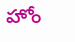హోం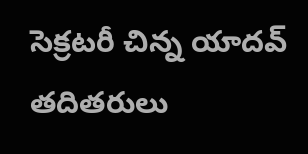సెక్రటరీ చిన్న యాదవ్ తదితరులు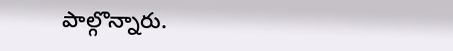పాల్గొన్నారు.